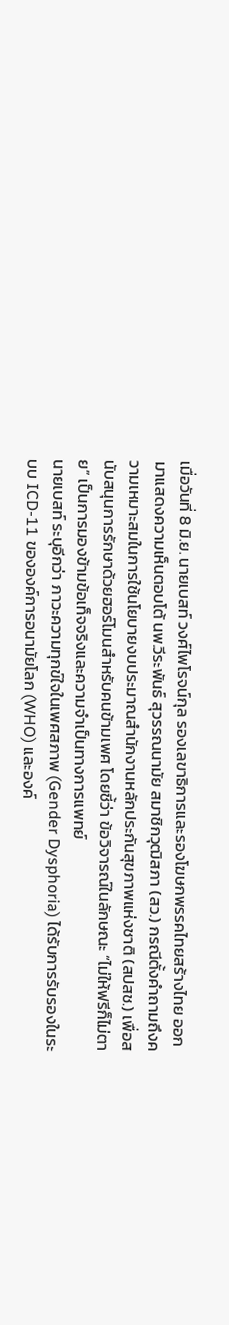เมื่อวันที่ 8 มิ.ย. นายเบสท์ วงศ์ไพโรจน์กุล รองเลขาธิการและรองโฆษกพรรคไทยสร้างไทย ออกมาแสดงความเห็นตอบโต้ นพ.วีระพันธ์ สุวรรณนามัย สมาชิกวุฒิสภา (สว.) กรณีตั้งคำถามถึงความเหมาะสมในการใช้นโยบายงบประมาณสำนักงานหลักประกันสุขภาพแห่งชาติ (สปสช.) เพื่อสนับสนุนการรักษาด้วยฮอร์โมนสำหรับคนข้ามเพศ โดยชี้ว่า ข้อวิจารณ์ในลักษณะ “ไม่ให้ฟรีก็ไม่ตาย” เป็นการมองข้ามข้อเท็จจริงและความจำเป็นทางการแพทย์
นายเบสท์ ระบุอีกว่า ภาวะความทุกข์ใจในเพศสภาพ (Gender Dysphoria) ได้รับการรับรองในระบบ ICD-11 ขององค์การอนามัยโลก (WHO) และองค์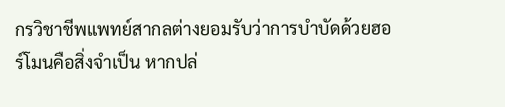กรวิชาชีพแพทย์สากลต่างยอมรับว่าการบำบัดด้วยฮอร์โมนคือสิ่งจำเป็น หากปล่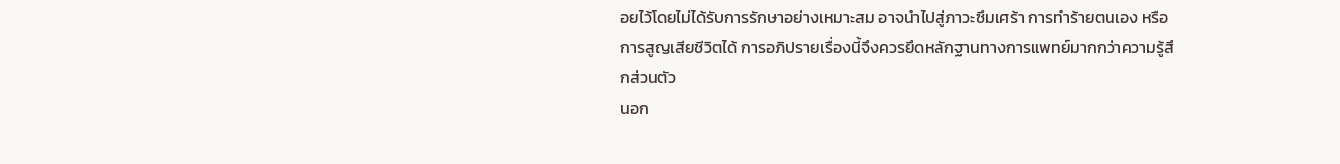อยไว้โดยไม่ได้รับการรักษาอย่างเหมาะสม อาจนำไปสู่ภาวะซึมเศร้า การทำร้ายตนเอง หรือการสูญเสียชีวิตได้ การอภิปรายเรื่องนี้จึงควรยึดหลักฐานทางการแพทย์มากกว่าความรู้สึกส่วนตัว
นอก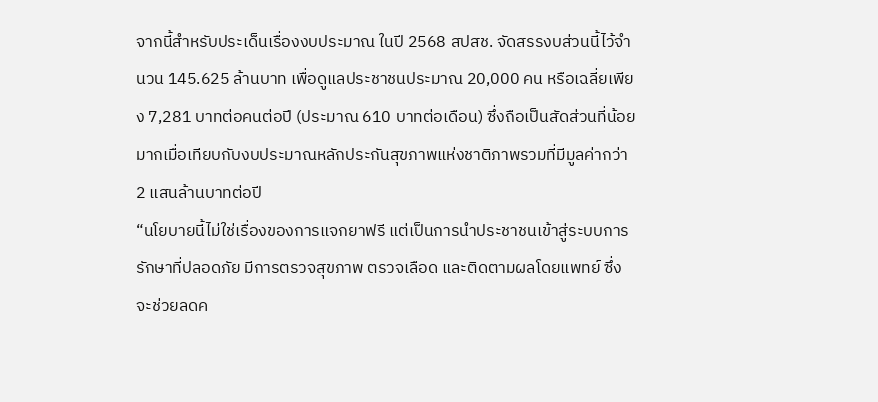จากนี้สำหรับประเด็นเรื่องงบประมาณ ในปี 2568 สปสช. จัดสรรงบส่วนนี้ไว้จำนวน 145.625 ล้านบาท เพื่อดูแลประชาชนประมาณ 20,000 คน หรือเฉลี่ยเพียง 7,281 บาทต่อคนต่อปี (ประมาณ 610 บาทต่อเดือน) ซึ่งถือเป็นสัดส่วนที่น้อยมากเมื่อเทียบกับงบประมาณหลักประกันสุขภาพแห่งชาติภาพรวมที่มีมูลค่ากว่า 2 แสนล้านบาทต่อปี
“นโยบายนี้ไม่ใช่เรื่องของการแจกยาฟรี แต่เป็นการนำประชาชนเข้าสู่ระบบการรักษาที่ปลอดภัย มีการตรวจสุขภาพ ตรวจเลือด และติดตามผลโดยแพทย์ ซึ่งจะช่วยลดค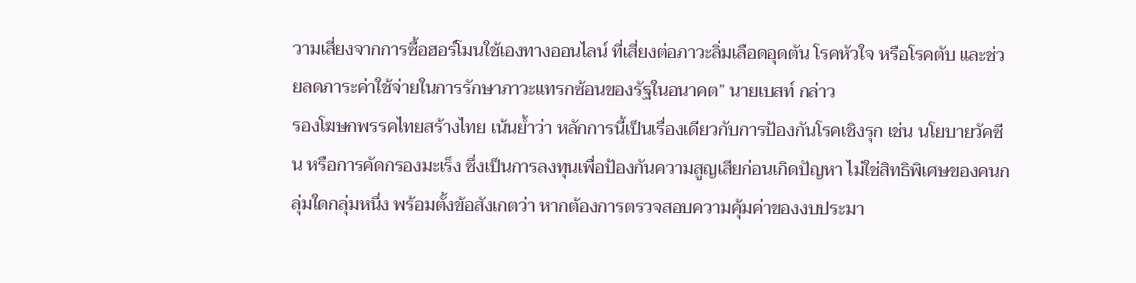วามเสี่ยงจากการซื้อฮอร์โมนใช้เองทางออนไลน์ ที่เสี่ยงต่อภาวะลิ่มเลือดอุดตัน โรคหัวใจ หรือโรคตับ และช่วยลดภาระค่าใช้จ่ายในการรักษาภาวะแทรกซ้อนของรัฐในอนาคต” นายเบสท์ กล่าว
รองโฆษกพรรคไทยสร้างไทย เน้นย้ำว่า หลักการนี้เป็นเรื่องเดียวกับการป้องกันโรคเชิงรุก เช่น นโยบายวัคซีน หรือการคัดกรองมะเร็ง ซึ่งเป็นการลงทุนเพื่อป้องกันความสูญเสียก่อนเกิดปัญหา ไม่ใช่สิทธิพิเศษของคนกลุ่มใดกลุ่มหนึ่ง พร้อมตั้งข้อสังเกตว่า หากต้องการตรวจสอบความคุ้มค่าของงบประมา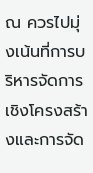ณ ควรไปมุ่งเน้นที่การบริหารจัดการเชิงโครงสร้างและการจัด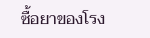ซื้อยาของโรง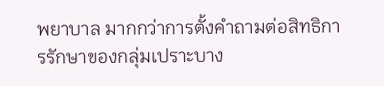พยาบาล มากกว่าการตั้งคำถามต่อสิทธิการรักษาของกลุ่มเปราะบาง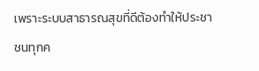เพราะระบบสาธารณสุขที่ดีต้องทำให้ประชาชนทุกค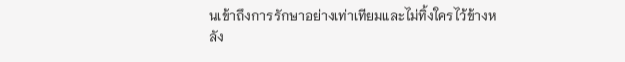นเข้าถึงการรักษาอย่างเท่าเทียมและไม่ทิ้งใครไว้ข้างหลัง